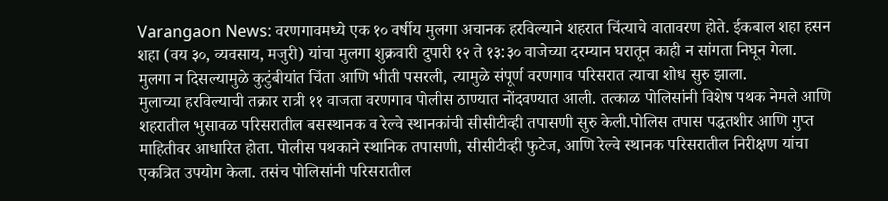Varangaon News: वरणगावमध्ये एक १० वर्षीय मुलगा अचानक हरविल्याने शहरात चिंत्याचे वातावरण होते. ईकबाल शहा हसन शहा (वय ३०, व्यवसाय, मजुरी) यांचा मुलगा शुक्रवारी दुपारी १२ ते १३:३० वाजेच्या दरम्यान घरातून काही न सांगता निघून गेला. मुलगा न दिसल्यामुळे कुटुंबीयांत चिंता आणि भीती पसरली, त्यामुळे संपूर्ण वरणगाव परिसरात त्याचा शोध सुरु झाला.
मुलाच्या हरविल्याची तक्रार रात्री ११ वाजता वरणगाव पोलीस ठाण्यात नोंदवण्यात आली. तत्काळ पोलिसांनी विशेष पथक नेमले आणि शहरातील भुसावळ परिसरातील बसस्थानक व रेल्वे स्थानकांची सीसीटीव्ही तपासणी सुरु केली.पोलिस तपास पद्धतशीर आणि गुप्त माहितीवर आधारित होता. पोलीस पथकाने स्थानिक तपासणी, सीसीटीव्ही फुटेज, आणि रेल्वे स्थानक परिसरातील निरीक्षण यांचा एकत्रित उपयोग केला. तसंच पोलिसांनी परिसरातील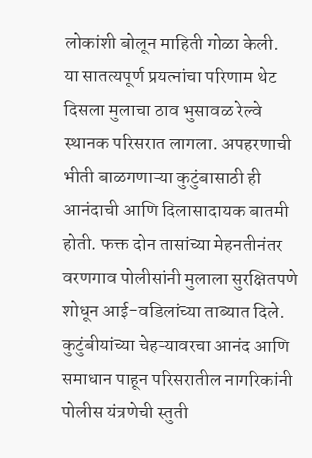लोकांशी बोलून माहिती गोळा केली.
या सातत्यपूर्ण प्रयत्नांचा परिणाम थेट दिसला मुलाचा ठाव भुसावळ रेल्वे स्थानक परिसरात लागला. अपहरणाची भीती बाळगणाऱ्या कुटुंबासाठी ही आनंदाची आणि दिलासादायक बातमी होती. फक्त दोन तासांच्या मेहनतीनंतर वरणगाव पोलीसांनी मुलाला सुरक्षितपणे शोधून आई-वडिलांच्या ताब्यात दिले. कुटुंबीयांच्या चेहऱ्यावरचा आनंद आणि समाधान पाहून परिसरातील नागरिकांनी पोलीस यंत्रणेची स्तुती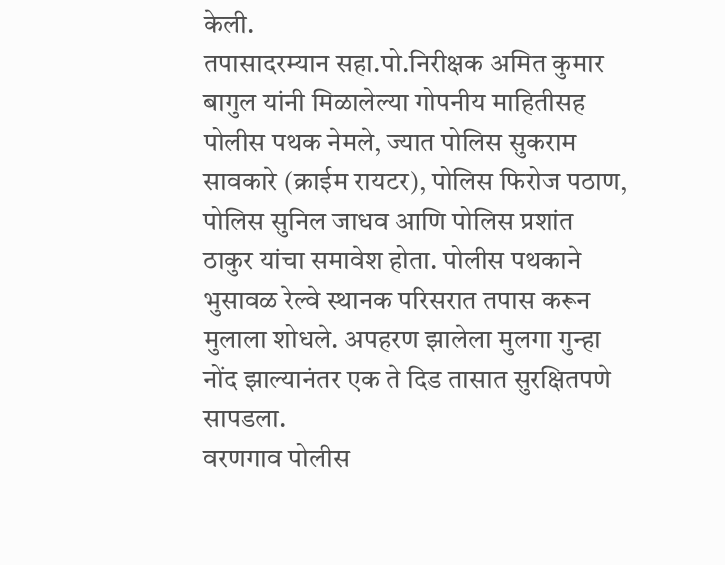केली.
तपासादरम्यान सहा.पो.निरीक्षक अमित कुमार बागुल यांनी मिळालेल्या गोपनीय माहितीसह पोलीस पथक नेमले, ज्यात पोलिस सुकराम सावकारे (क्राईम रायटर), पोलिस फिरोज पठाण, पोलिस सुनिल जाधव आणि पोलिस प्रशांत ठाकुर यांचा समावेश होता. पोलीस पथकाने भुसावळ रेल्वे स्थानक परिसरात तपास करून मुलाला शोधले. अपहरण झालेला मुलगा गुन्हा नोंद झाल्यानंतर एक ते दिड तासात सुरक्षितपणे सापडला.
वरणगाव पोलीस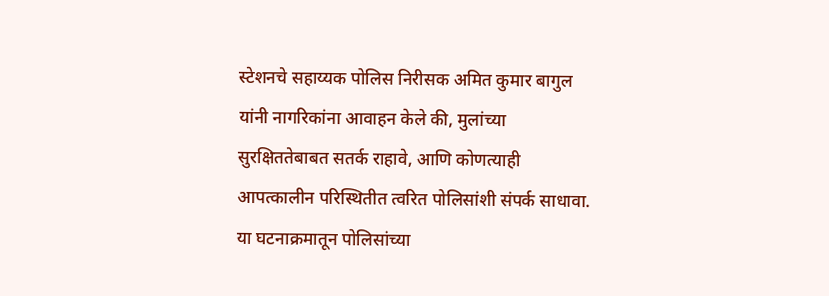स्टेशनचे सहाय्यक पोलिस निरीसक अमित कुमार बागुल यांनी नागरिकांना आवाहन केले की, मुलांच्या सुरक्षिततेबाबत सतर्क राहावे, आणि कोणत्याही आपत्कालीन परिस्थितीत त्वरित पोलिसांशी संपर्क साधावा. या घटनाक्रमातून पोलिसांच्या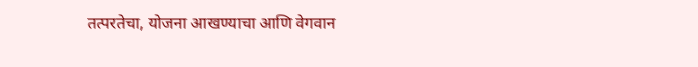तत्परतेचा, योजना आखण्याचा आणि वेगवान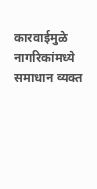कारवाईमुळे नागरिकांमध्ये समाधान व्यक्त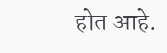होत आहे.